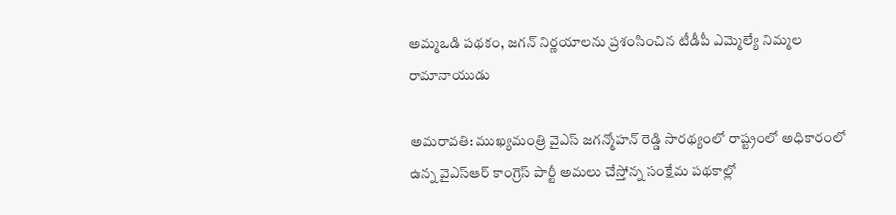అమ్మఒడి పథకం, జగన్ నిర్ణయాలను ప్రశంసించిన టీడీపీ ఎమ్మెల్యే నిమ్మల రామానాయుడు

అమరావతి: ముఖ్యమంత్రి వైఎస్ జగన్మోహన్ రెడ్డి సారథ్యంలో రాష్ట్రంలో అధికారంలో ఉన్న వైఎస్ఆర్ కాంగ్రెస్ పార్టీ అమలు చేస్తోన్న సంక్షేమ పథకాల్లో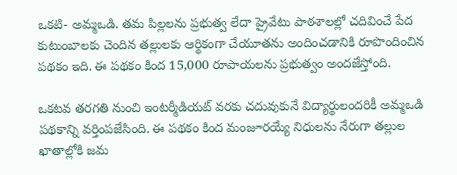ఒకటి- అమ్మఒడి. తమ పిల్లలను ప్రభుత్వ లేదా ప్రైవేటు పాఠశాలల్లో చదివించే పేద కుటుంబాలకు చెందిన తల్లులకు ఆర్థికంగా చేయూతను అందించడానికి రూపొందించిన పథకం ఇది. ఈ పథకం కింద 15,000 రూపాయలను ప్రభుత్వం అందజేస్తోంది.

ఒకటవ తరగతి నుంచి ఇంటర్మీడియట్ వరకు చదువుకునే విద్యార్థులందరికీ అమ్మఒడి పథకాన్ని వర్తింపజేసింది. ఈ పథకం కింద మంజూరయ్యే నిధులను నేరుగా తల్లుల ఖాతాల్లోకి జమ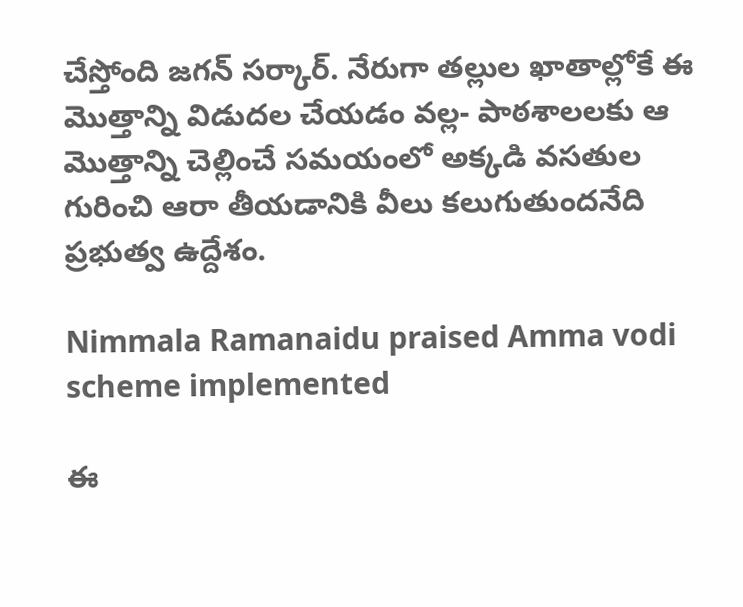చేస్తోంది జగన్ సర్కార్. నేరుగా తల్లుల ఖాతాల్లోకే ఈ మొత్తాన్ని విడుదల చేయడం వల్ల- పాఠశాలలకు ఆ మొత్తాన్ని చెల్లించే సమయంలో అక్కడి వసతుల గురించి ఆరా తీయడానికి వీలు కలుగుతుందనేది ప్రభుత్వ ఉద్దేశం.

Nimmala Ramanaidu praised Amma vodi scheme implemented

ఈ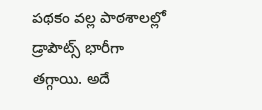పథకం వల్ల పాఠశాలల్లో డ్రాపౌట్స్ భారీగా తగ్గాయి. అదే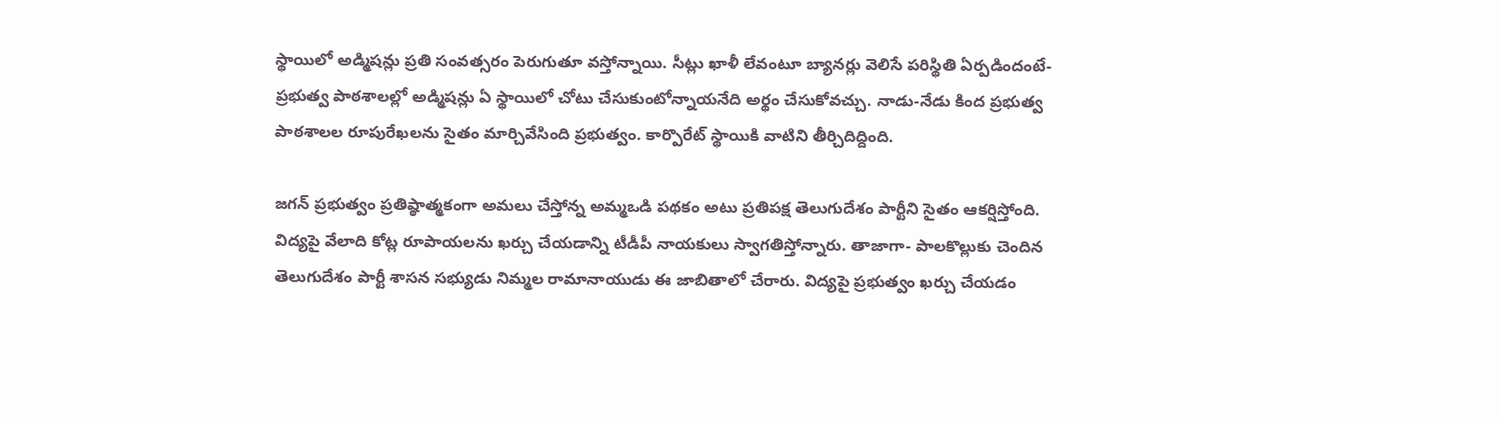స్థాయిలో అడ్మిషన్లు ప్రతి సంవత్సరం పెరుగుతూ వస్తోన్నాయి. సీట్లు ఖాళీ లేవంటూ బ్యానర్లు వెలిసే పరిస్థితి ఏర్పడిందంటే- ప్రభుత్వ పాఠశాలల్లో అడ్మిషన్లు ఏ స్థాయిలో చోటు చేసుకుంటోన్నాయనేది అర్థం చేసుకోవచ్చు. నాడు-నేడు కింద ప్రభుత్వ పాఠశాలల రూపురేఖలను సైతం మార్చివేసింది ప్రభుత్వం. కార్పొరేట్ స్థాయికి వాటిని తీర్చిదిద్దింది.

జగన్ ప్రభుత్వం ప్రతిష్ఠాత్మకంగా అమలు చేస్తోన్న అమ్మఒడి పథకం అటు ప్రతిపక్ష తెలుగుదేశం పార్టీని సైతం ఆకర్షిస్తోంది. విద్యపై వేలాది కోట్ల రూపాయలను ఖర్చు చేయడాన్ని టీడీపీ నాయకులు స్వాగతిస్తోన్నారు. తాజాగా- పాలకొల్లుకు చెందిన తెలుగుదేశం పార్టీ శాసన సభ్యుడు నిమ్మల రామానాయుడు ఈ జాబితాలో చేరారు. విద్యపై ప్రభుత్వం ఖర్చు చేయడం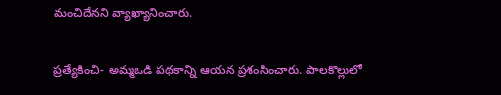మంచిదేనని వ్యాఖ్యానించారు.

ప్రత్యేకించి- అమ్మఒడి పథకాన్ని ఆయన ప్రశంసించారు. పాలకొల్లులో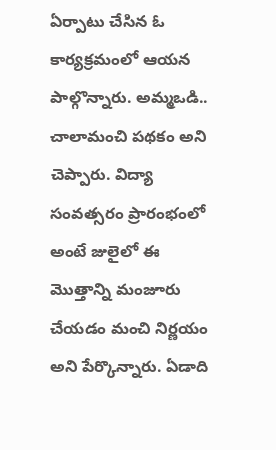ఏర్పాటు చేసిన ఓ కార్యక్రమంలో ఆయన పాల్గొన్నారు. అమ్మఒడి.. చాలామంచి పథకం అని చెప్పారు. విద్యా సంవత్సరం ప్రారంభంలో అంటే జులైలో ఈ మొత్తాన్ని మంజూరు చేయడం మంచి నిర్ణయం అని పేర్కొన్నారు. ఏడాది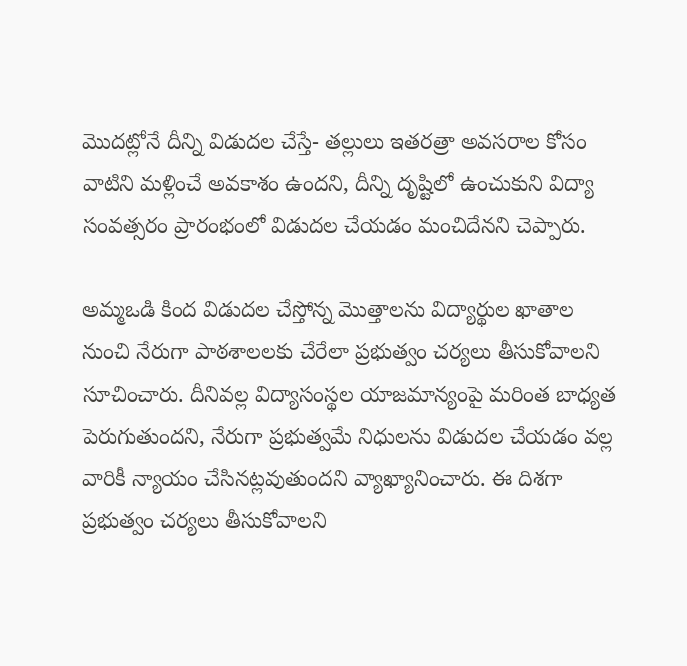మొదట్లోనే దీన్ని విడుదల చేస్తే- తల్లులు ఇతరత్రా అవసరాల కోసం వాటిని మళ్లించే అవకాశం ఉందని, దీన్ని దృష్టిలో ఉంచుకుని విద్యా సంవత్సరం ప్రారంభంలో విడుదల చేయడం మంచిదేనని చెప్పారు.

అమ్మఒడి కింద విడుదల చేస్తోన్న మొత్తాలను విద్యార్థుల ఖాతాల నుంచి నేరుగా పాఠశాలలకు చేరేలా ప్రభుత్వం చర్యలు తీసుకోవాలని సూచించారు. దీనివల్ల విద్యాసంస్థల యాజమాన్యంపై మరింత బాధ్యత పెరుగుతుందని, నేరుగా ప్రభుత్వమే నిధులను విడుదల చేయడం వల్ల వారికీ న్యాయం చేసినట్లవుతుందని వ్యాఖ్యానించారు. ఈ దిశగా ప్రభుత్వం చర్యలు తీసుకోవాలని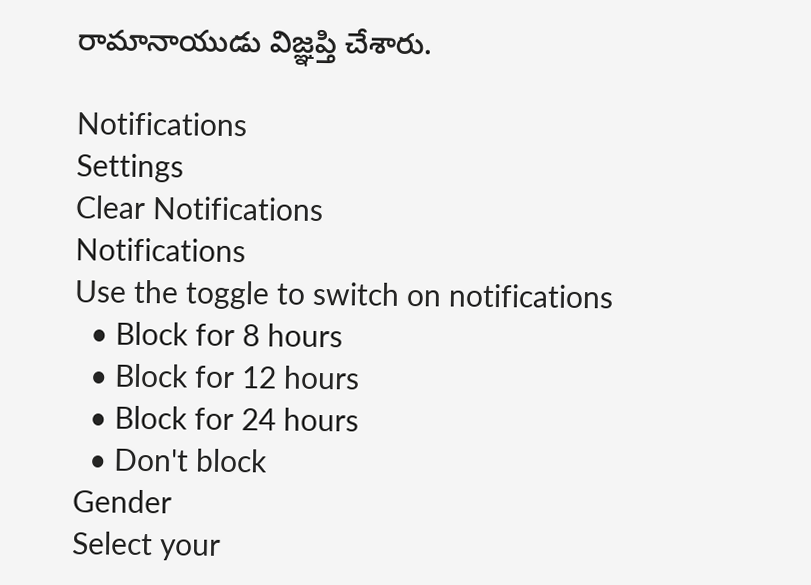రామానాయుడు విజ్ఞప్తి చేశారు.

Notifications
Settings
Clear Notifications
Notifications
Use the toggle to switch on notifications
  • Block for 8 hours
  • Block for 12 hours
  • Block for 24 hours
  • Don't block
Gender
Select your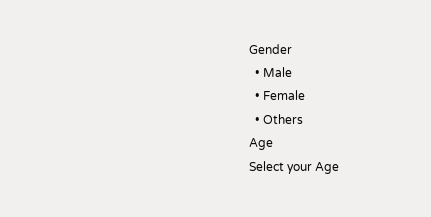Gender
  • Male
  • Female
  • Others
Age
Select your Age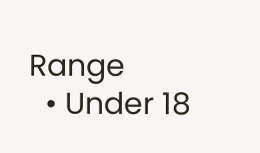Range
  • Under 18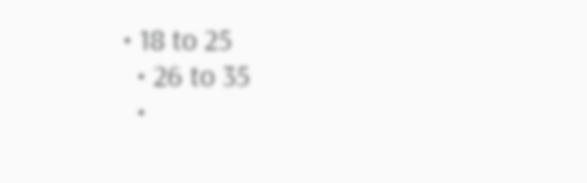• 18 to 25
  • 26 to 35
  •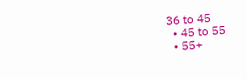36 to 45
  • 45 to 55
  • 55+